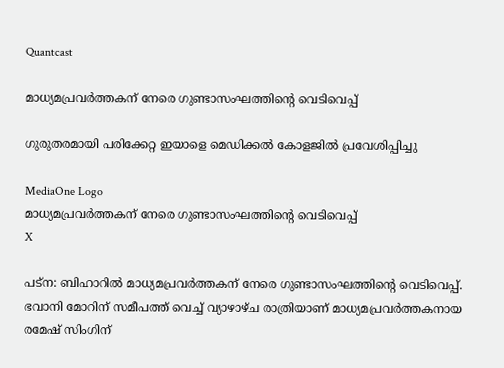Quantcast

മാധ്യമപ്രവർത്തകന് നേരെ ഗുണ്ടാസംഘത്തിന്റെ വെടിവെപ്പ്

ഗുരുതരമായി പരിക്കേറ്റ ഇയാളെ മെഡിക്കൽ കോളജിൽ പ്രവേശിപ്പിച്ചു

MediaOne Logo
മാധ്യമപ്രവർത്തകന് നേരെ ഗുണ്ടാസംഘത്തിന്റെ വെടിവെപ്പ്
X

പട്‌ന: ബിഹാറിൽ മാധ്യമപ്രവർത്തകന് നേരെ ഗുണ്ടാസംഘത്തിന്റെ വെടിവെപ്പ്. ഭവാനി മോറിന് സമീപത്ത് വെച്ച് വ്യാഴാഴ്ച രാത്രിയാണ് മാധ്യമപ്രവർത്തകനായ രമേഷ് സിംഗിന്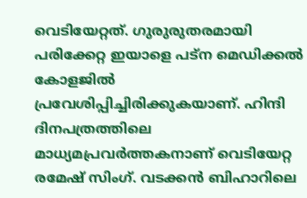വെടിയേറ്റത്. ഗുരുരുതരമായി പരിക്കേറ്റ ഇയാളെ പട്‌ന മെഡിക്കൽ കോളജിൽ പ്രവേശിപ്പിച്ചിരിക്കുകയാണ്. ഹിന്ദി ദിനപത്രത്തിലെ മാധ്യമപ്രവർത്തകനാണ് വെടിയേറ്റ രമേഷ് സിംഗ്. വടക്കൻ ബിഹാറിലെ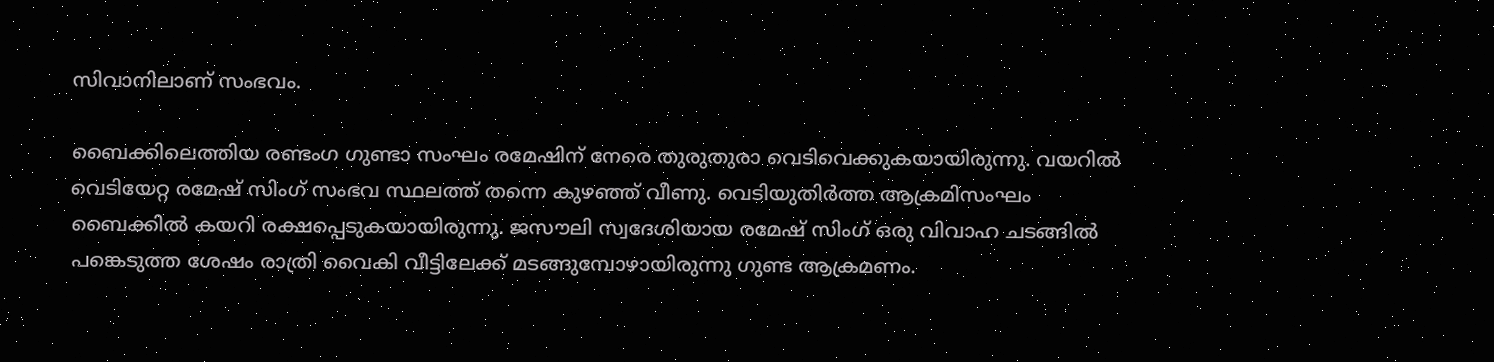സിവാനിലാണ് സംഭവം.

ബൈക്കിലെത്തിയ രണ്ടംഗ ഗുണ്ടാ സംഘം രമേഷിന് നേരെ തുരുതുരാ വെടിവെക്കുകയായിരുന്നു. വയറിൽ വെടിയേറ്റ രമേഷ് സിംഗ് സംഭവ സ്ഥലത്ത് തന്നെ കുഴഞ്ഞ് വീണു. വെടിയുതിർത്ത ആക്രമിസംഘം ബൈക്കിൽ കയറി രക്ഷപ്പെടുകയായിരുന്നു. ജസൗലി സ്വദേശിയായ രമേഷ് സിംഗ് ഒരു വിവാഹ ചടങ്ങിൽ പങ്കെടുത്ത ശേഷം രാത്രി വൈകി വീട്ടിലേക്ക് മടങ്ങുമ്പോഴായിരുന്നു ഗുണ്ട ആക്രമണം.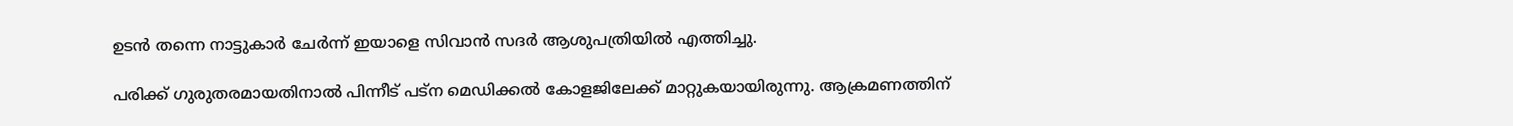ഉടൻ തന്നെ നാട്ടുകാർ ചേർന്ന് ഇയാളെ സിവാൻ സദർ ആശുപത്രിയിൽ എത്തിച്ചു.

പരിക്ക് ഗുരുതരമായതിനാൽ പിന്നീട് പട്‌ന മെഡിക്കൽ കോളജിലേക്ക് മാറ്റുകയായിരുന്നു. ആക്രമണത്തിന്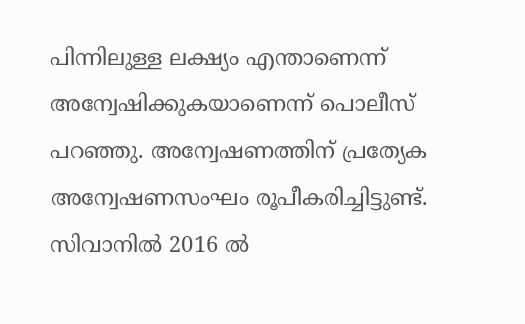പിന്നിലുള്ള ലക്ഷ്യം എന്താണെന്ന് അന്വേഷിക്കുകയാണെന്ന് പൊലീസ് പറഞ്ഞു. അന്വേഷണത്തിന് പ്രത്യേക അന്വേഷണസംഘം രൂപീകരിച്ചിട്ടുണ്ട്. സിവാനിൽ 2016 ൽ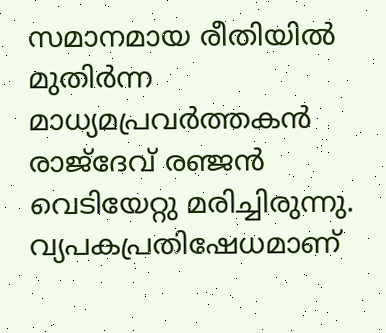സമാനമായ രീതിയിൽ മുതിർന്ന മാധ്യമപ്രവർത്തകൻ രാജ്‌ദേവ് രഞ്ജൻ വെടിയേറ്റു മരിച്ചിരുന്നു. വ്യപകപ്രതിഷേധമാണ്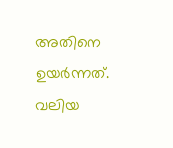അതിനെ ഉയർന്നത്. വലിയ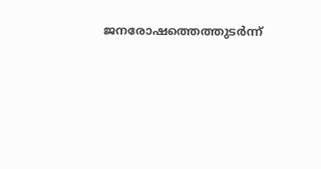ജനരോഷത്തെത്തുടർന്ന്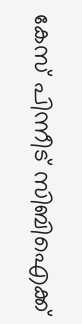കേസ് പിന്നീട് സിബിഐക്ക്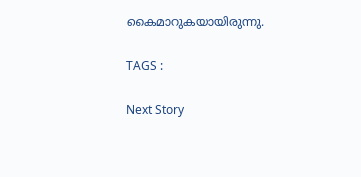കൈമാറുകയായിരുന്നു.

TAGS :

Next Story